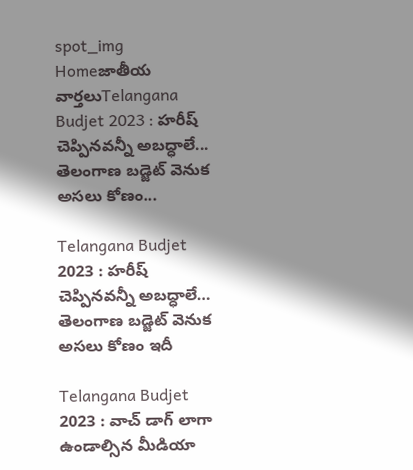spot_img
Homeజాతీయ వార్తలుTelangana Budjet 2023 : హరీష్ చెప్పినవన్నీ అబద్ధాలే... తెలంగాణ బడ్జెట్ వెనుక అసలు కోణం...

Telangana Budjet 2023 : హరీష్ చెప్పినవన్నీ అబద్ధాలే… తెలంగాణ బడ్జెట్ వెనుక అసలు కోణం ఇదీ

Telangana Budjet 2023 : వాచ్ డాగ్ లాగా ఉండాల్సిన మీడియా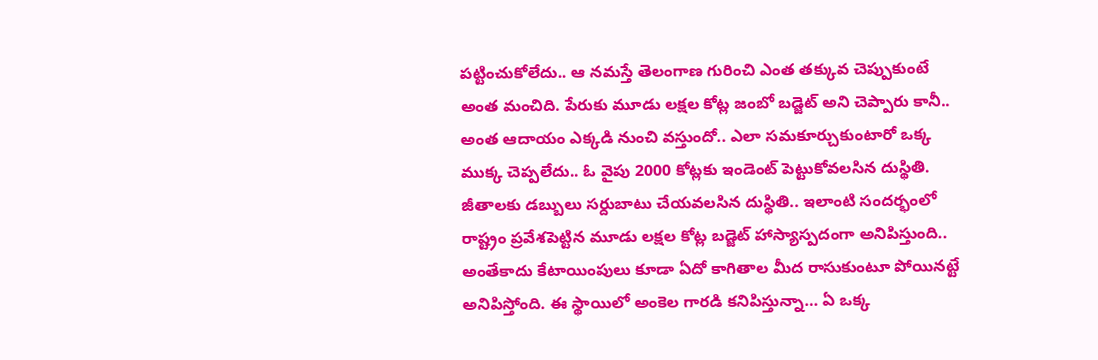పట్టించుకోలేదు.. ఆ నమస్తే తెలంగాణ గురించి ఎంత తక్కువ చెప్పుకుంటే అంత మంచిది. పేరుకు మూడు లక్షల కోట్ల జంబో బడ్జెట్ అని చెప్పారు కానీ.. అంత ఆదాయం ఎక్కడి నుంచి వస్తుందో.. ఎలా సమకూర్చుకుంటారో ఒక్క ముక్క చెప్పలేదు.. ఓ వైపు 2000 కోట్లకు ఇండెంట్ పెట్టుకోవలసిన దుస్థితి. జీతాలకు డబ్బులు సర్దుబాటు చేయవలసిన దుస్థితి.. ఇలాంటి సందర్భంలో రాష్ట్రం ప్రవేశపెట్టిన మూడు లక్షల కోట్ల బడ్జెట్ హాస్యాస్పదంగా అనిపిస్తుంది.. అంతేకాదు కేటాయింపులు కూడా ఏదో కాగితాల మీద రాసుకుంటూ పోయినట్టే అనిపిస్తోంది. ఈ స్థాయిలో అంకెల గారడి కనిపిస్తున్నా… ఏ ఒక్క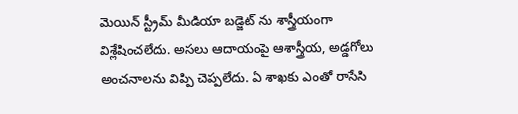మెయిన్ స్ట్రీమ్ మీడియా బడ్జెట్ ను శాస్త్రీయంగా విశ్లేషించలేదు. అసలు ఆదాయంపై ఆశాస్త్రీయ, అడ్డగోలు అంచనాలను విప్పి చెప్పలేదు. ఏ శాఖకు ఎంతో రాసేసి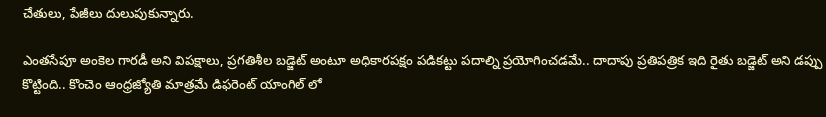చేతులు, పేజీలు దులుపుకున్నారు.

ఎంతసేపూ అంకెల గారడీ అని విపక్షాలు, ప్రగతిశీల బడ్జెట్ అంటూ అధికారపక్షం పడికట్టు పదాల్ని ప్రయోగించడమే.. దాదాపు ప్రతిపత్రిక ఇది రైతు బడ్జెట్ అని డప్పు కొట్టింది.. కొంచెం ఆంధ్రజ్యోతి మాత్రమే డిఫరెంట్ యాంగిల్ లో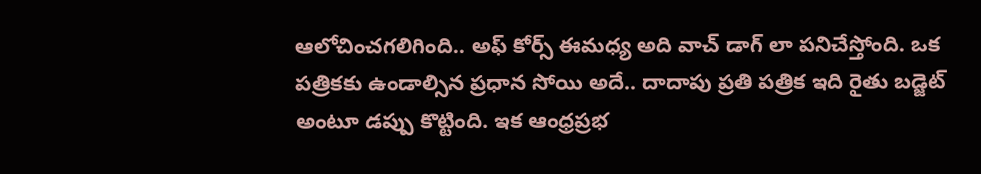ఆలోచించగలిగింది.. అఫ్ కోర్స్ ఈమధ్య అది వాచ్ డాగ్ లా పనిచేస్తోంది. ఒక పత్రికకు ఉండాల్సిన ప్రధాన సోయి అదే.. దాదాపు ప్రతి పత్రిక ఇది రైతు బడ్జెట్ అంటూ డప్పు కొట్టింది. ఇక ఆంధ్రప్రభ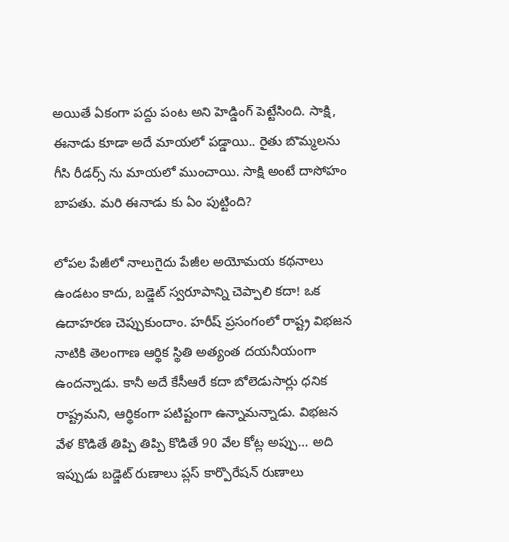అయితే ఏకంగా పద్దు పంట అని హెడ్డింగ్ పెట్టేసింది. సాక్షి, ఈనాడు కూడా అదే మాయలో పడ్డాయి.. రైతు బొమ్మలను గీసి రీడర్స్ ను మాయలో ముంచాయి. సాక్షి అంటే దాసోహం బాపతు. మరి ఈనాడు కు ఏం పుట్టింది?

లోపల పేజీలో నాలుగైదు పేజీల అయోమయ కథనాలు ఉండటం కాదు, బడ్జెట్ స్వరూపాన్ని చెప్పాలి కదా! ఒక ఉదాహరణ చెప్పుకుందాం. హరీష్ ప్రసంగంలో రాష్ట్ర విభజన నాటికి తెలంగాణ ఆర్థిక స్థితి అత్యంత దయనీయంగా ఉందన్నాడు. కానీ అదే కేసీఆరే కదా బోలెడుసార్లు ధనిక రాష్ట్రమని, ఆర్థికంగా పటిష్టంగా ఉన్నామన్నాడు. విభజన వేళ కొడితే తిప్పి తిప్పి కొడితే 90 వేల కోట్ల అప్పు… అది ఇప్పుడు బడ్జెట్ రుణాలు ప్లస్ కార్పొరేషన్ రుణాలు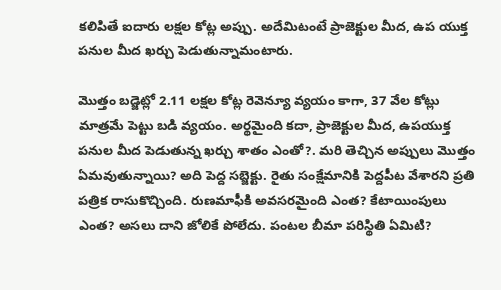కలిపితే ఐదారు లక్షల కోట్ల అప్పు. అదేమిటంటే ప్రాజెక్టుల మీద, ఉప యుక్త పనుల మీద ఖర్చు పెడుతున్నామంటారు.

మొత్తం బడ్జెట్లో 2.11 లక్షల కోట్ల రెవెన్యూ వ్యయం కాగా, 37 వేల కోట్లు మాత్రమే పెట్టు బడి వ్యయం. అర్థమైంది కదా, ప్రాజెక్టుల మీద, ఉపయుక్త పనుల మీద పెడుతున్న ఖర్చు శాతం ఎంతో?. మరి తెచ్చిన అప్పులు మొత్తం ఏమవుతున్నాయి? అది పెద్ద సబ్జెక్టు. రైతు సంక్షేమానికి పెద్దపీట వేశారని ప్రతి పత్రిక రాసుకొచ్చింది. రుణమాఫీకి అవసరమైంది ఎంత? కేటాయింపులు ఎంత? అసలు దాని జోలికే పోలేదు. పంటల బీమా పరిస్థితి ఏమిటి?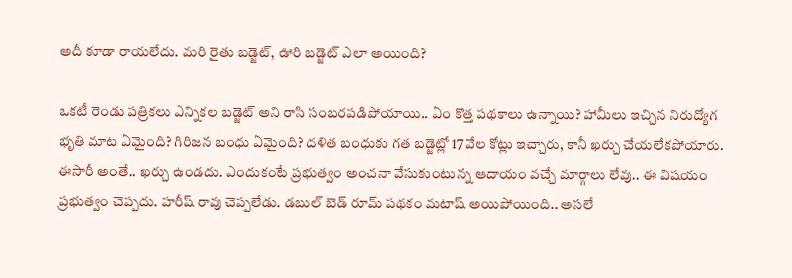అదీ కూడా రాయలేదు. మరి రైతు బడ్జెట్, ఊరి బడ్జెట్ ఎలా అయింది?

ఒకటీ రెండు పత్రికలు ఎన్నికల బడ్జెట్ అని రాసి సంబరపడిపోయాయి.. ఏం కొత్త పథకాలు ఉన్నాయి? హామీలు ఇచ్చిన నిరుద్యోగ భృతి మాట ఏమైంది? గిరిజన బంధు ఏమైంది? దళిత బంధుకు గత బడ్జెట్లో 17వేల కోట్లు ఇచ్చారు, కానీ ఖర్చు చేయలేకపోయారు. ఈసారీ అంతే.. ఖర్చు ఉండదు. ఎందుకంటే ప్రభుత్వం అంచనా వేసుకుంటున్న ఆదాయం వచ్చే మార్గాలు లేవు.. ఈ విషయం ప్రభుత్వం చెప్పదు. హరీష్ రావు చెప్పలేడు. డబుల్ బెడ్ రూమ్ పథకం మటాష్ అయిపోయింది.. అసలే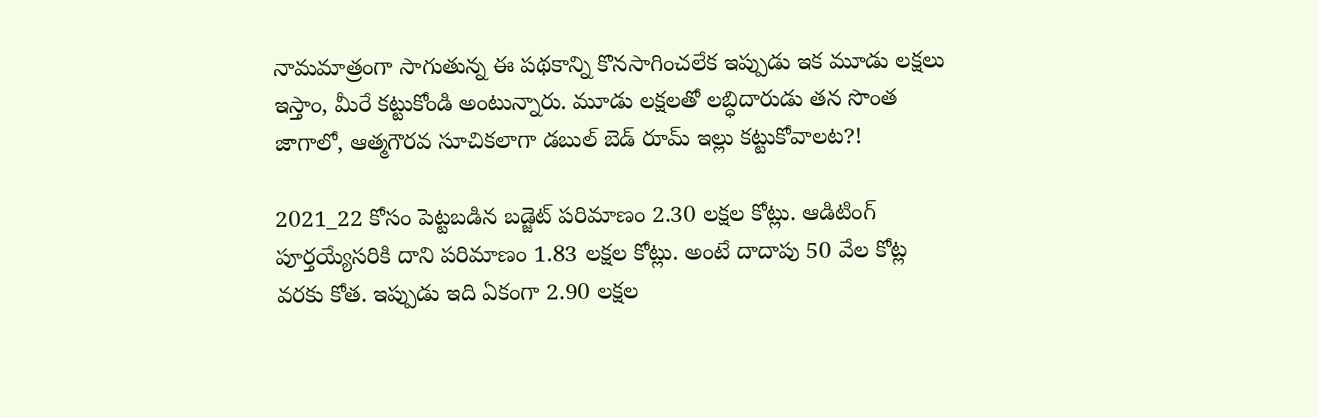నామమాత్రంగా సాగుతున్న ఈ పథకాన్ని కొనసాగించలేక ఇప్పుడు ఇక మూడు లక్షలు ఇస్తాం, మీరే కట్టుకోండి అంటున్నారు. మూడు లక్షలతో లబ్ధిదారుడు తన సొంత జాగాలో, ఆత్మగౌరవ సూచికలాగా డబుల్ బెడ్ రూమ్ ఇల్లు కట్టుకోవాలట?!

2021_22 కోసం పెట్టబడిన బడ్జెట్ పరిమాణం 2.30 లక్షల కోట్లు. ఆడిటింగ్ పూర్తయ్యేసరికి దాని పరిమాణం 1.83 లక్షల కోట్లు. అంటే దాదాపు 50 వేల కోట్ల వరకు కోత. ఇప్పుడు ఇది ఏకంగా 2.90 లక్షల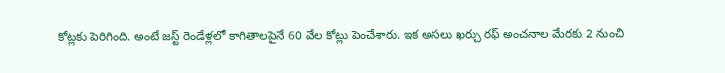కోట్లకు పెరిగింది. అంటే జస్ట్ రెండేళ్లలో కాగితాలపైనే 60 వేల కోట్లు పెంచేశారు. ఇక అసలు ఖర్చు రఫ్ అంచనాల మేరకు 2 నుంచి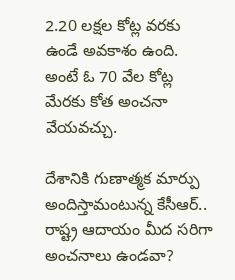2.20 లక్షల కోట్ల వరకు ఉండే అవకాశం ఉంది. అంటే ఓ 70 వేల కోట్ల మేరకు కోత అంచనా వేయవచ్చు.

దేశానికి గుణాత్మక మార్పు అందిస్తామంటున్న కేసీఆర్.. రాష్ట్ర ఆదాయం మీద సరిగా అంచనాలు ఉండవా?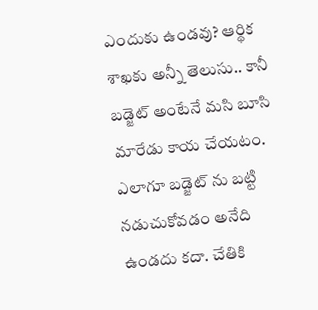ఎందుకు ఉండవు? ఆర్థిక శాఖకు అన్నీ తెలుసు.. కానీ బడ్జెట్ అంటేనే మసి బూసి మారేడు కాయ చేయటం. ఎలాగూ బడ్జెట్ ను బట్టి నడుచుకోవడం అనేది ఉండదు కదా. చేతికి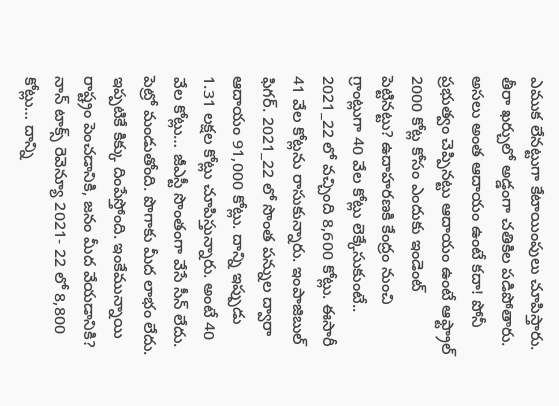ఎముక లేనట్టుగా కేటాయింపులు చూపిస్తారు. తీరా ఖర్చులో అడ్డంగా చతికిల పడిపోతారు. అసలు అంత ఆదాయం ఉంటే కదా! పోనీ ప్రభుత్వం చెప్పినట్టు ఆదాయం ఉంటే ఆఫ్ట్రాల్ 2000 కోట్ల కోసం ఎందుకు ఇండెంట్ పెట్టినట్టు? ఉదాహరణకి కేంద్రం నుంచి గ్రాంట్లుగా 40 వేల కోట్లు లెక్కేసుకుంటే.. 2021_22 లో వచ్చింది 8,600 కోట్లు. ఈసారీ 41 వేల కోట్లను రాసుకున్నారు. ఇంపాజిబుల్ ఫిగర్. 2021_22 లో సొంత పన్నుల ద్వారా ఆదాయం 91,000 కోట్లు. దాన్ని ఇప్పుడు 1.31 లక్షల కోట్లు చూపిస్తున్నారు. అంటే 40 వేల కోట్లు… జీఎస్టీ సొంతంగా వేసే సీన్ లేదు. పెట్రో మండుతోంది. పొగాకు మీద లాభం లేదు. ఇప్పటికే కిక్కు దింపేస్తోంది. ఇంకేమున్నాయి రాష్ట్రం పెంచడానికి, జనం మీద వేయడానికి? నాన్ టాక్స్ రెవెన్యూ 2021- 22 లో 8,800 కోట్లు… దాన్ని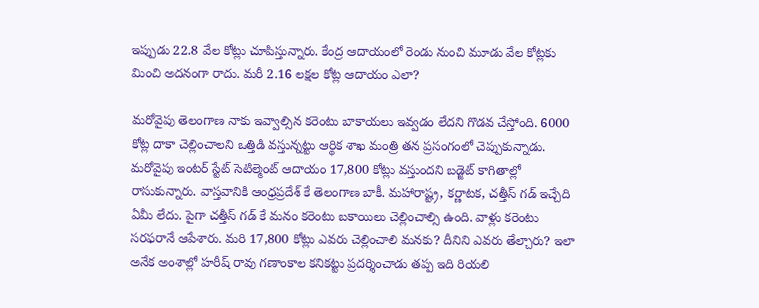ఇప్పుడు 22.8 వేల కోట్లు చూపిస్తున్నారు. కేంద్ర ఆదాయంలో రెండు నుంచి మూడు వేల కోట్లకు మించి అదనంగా రాదు. మరీ 2.16 లక్షల కోట్ల ఆదాయం ఎలా?

మరోవైపు తెలంగాణ నాకు ఇవ్వాల్సిన కరెంటు బాకాయలు ఇవ్వడం లేదని గొడవ చేస్తోంది. 6000 కోట్ల దాకా చెల్లించాలని ఒత్తిడి వస్తున్నట్టు ఆర్థిక శాఖ మంత్రి తన ప్రసంగంలో చెప్పుకున్నాడు. మరోవైపు ఇంటర్ స్టేట్ సెటిల్మెంట్ ఆదాయం 17,800 కోట్లు వస్తుందని బడ్జెట్ కాగితాల్లో రాసుకున్నారు. వాస్తవానికి ఆంధ్రప్రదేశ్ కే తెలంగాణ బాకీ. మహారాష్ట్ర, కర్ణాటక, చత్తీస్ గడ్ ఇచ్చేది ఏమీ లేదు. పైగా చత్తీస్ గడ్ కే మనం కరెంటు బకాయిలు చెల్లించాల్సి ఉంది. వాళ్లు కరెంటు సరఫరానే ఆపేశారు. మరి 17,800 కోట్లు ఎవరు చెల్లించాలి మనకు? దీనిని ఎవరు తేల్చారు? ఇలా అనేక అంశాల్లో హరీష్ రావు గణాంకాల కనికట్టు ప్రదర్శించాడు తప్ప ఇది రియలి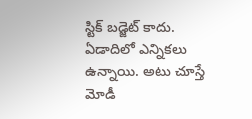స్టిక్ బడ్జెట్ కాదు. ఏడాదిలో ఎన్నికలు ఉన్నాయి. అటు చూస్తే మోడీ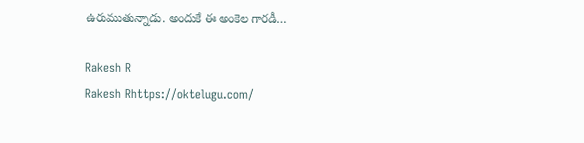ఉరుముతున్నాడు. అందుకే ఈ అంకెల గారడీ…

Rakesh R
Rakesh Rhttps://oktelugu.com/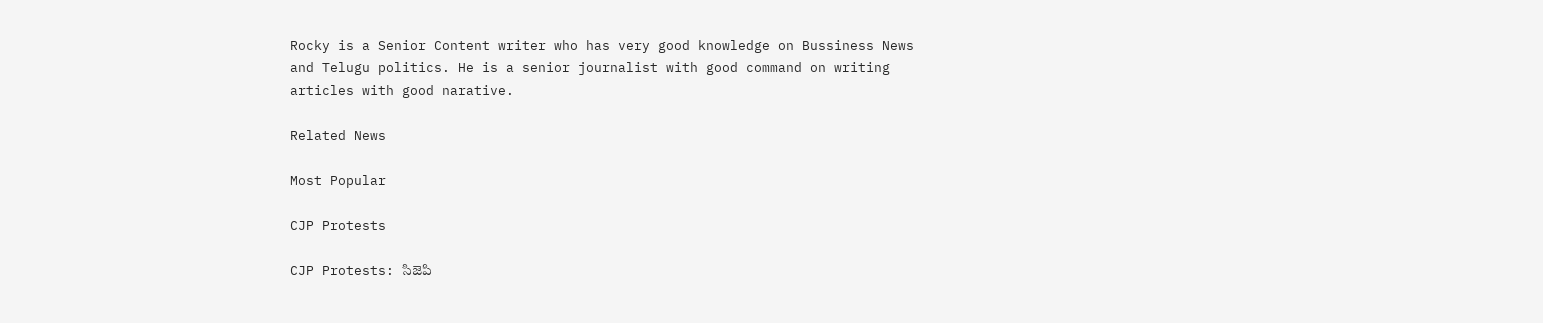Rocky is a Senior Content writer who has very good knowledge on Bussiness News and Telugu politics. He is a senior journalist with good command on writing articles with good narative.

Related News

Most Popular

CJP Protests

CJP Protests: సిజెపి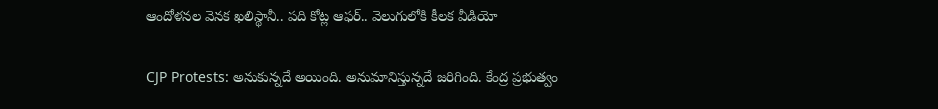ఆందోళనల వెనక ఖలిస్థానీ.. పది కోట్ల ఆఫర్.. వెలుగులోకి కీలక వీడియో

CJP Protests: అనుకున్నదే అయింది. అనుమానిస్తున్నదే జరిగింది. కేంద్ర ప్రభుత్వం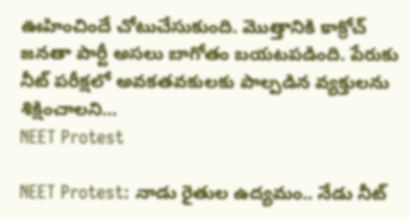ఊహించిందే చోటుచేసుకుంది. మొత్తానికి కాక్రోచ్ జనతా పార్టీ అసలు బాగోతం బయటపడింది. పేరుకు నీట్ పరీక్షలో అవకతవకులకు పాల్పడిన వ్యక్తులను శిక్షించాలని...
NEET Protest

NEET Protest: నాడు రైతుల ఉద్యమం.. నేడు నీట్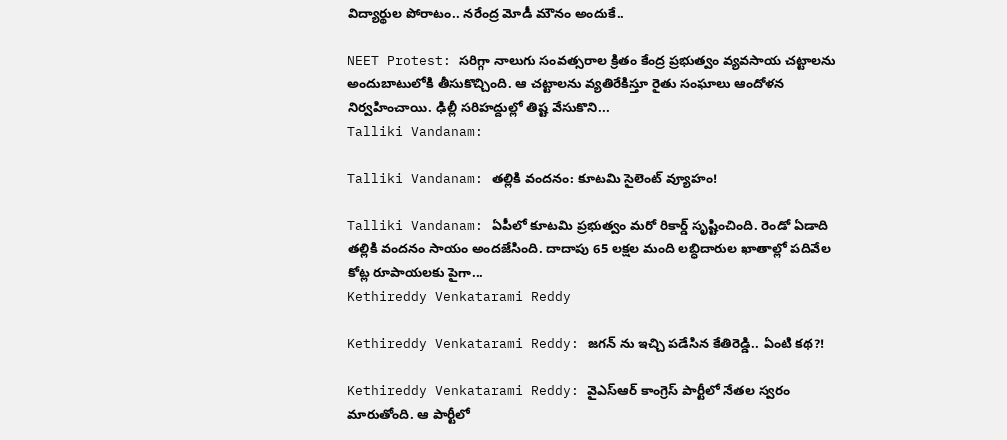విద్యార్థుల పోరాటం.. నరేంద్ర మోడీ మౌనం అందుకే..

NEET Protest: సరిగ్గా నాలుగు సంవత్సరాల క్రితం కేంద్ర ప్రభుత్వం వ్యవసాయ చట్టాలను అందుబాటులోకి తీసుకొచ్చింది. ఆ చట్టాలను వ్యతిరేకిస్తూ రైతు సంఘాలు ఆందోళన నిర్వహించాయి. ఢిల్లీ సరిహద్దుల్లో తిష్ట వేసుకొని...
Talliki Vandanam:

Talliki Vandanam: తల్లికి వందనం: కూటమి సైలెంట్ వ్యూహం!

Talliki Vandanam: ఏపీలో కూటమి ప్రభుత్వం మరో రికార్డ్ సృష్టించింది. రెండో ఏడాది తల్లికి వందనం సాయం అందజేసింది. దాదాపు 65 లక్షల మంది లబ్ధిదారుల ఖాతాల్లో పదివేల కోట్ల రూపాయలకు పైగా...
Kethireddy Venkatarami Reddy

Kethireddy Venkatarami Reddy: జగన్ ను ఇచ్చి పడేసిన కేతిరెడ్డి.. ఏంటి కథ?!

Kethireddy Venkatarami Reddy: వైఎస్ఆర్ కాంగ్రెస్ పార్టీలో నేతల స్వరం మారుతోంది. ఆ పార్టీలో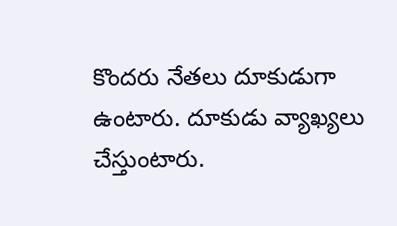కొందరు నేతలు దూకుడుగా ఉంటారు. దూకుడు వ్యాఖ్యలు చేస్తుంటారు.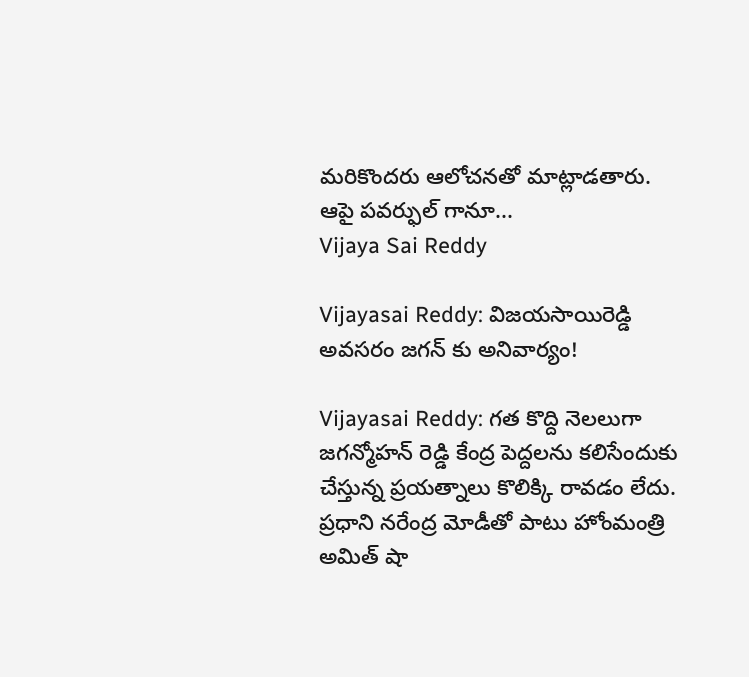మరికొందరు ఆలోచనతో మాట్లాడతారు. ఆపై పవర్ఫుల్ గానూ...
Vijaya Sai Reddy

Vijayasai Reddy: విజయసాయిరెడ్డి అవసరం జగన్ కు అనివార్యం!

Vijayasai Reddy: గత కొద్ది నెలలుగా జగన్మోహన్ రెడ్డి కేంద్ర పెద్దలను కలిసేందుకు చేస్తున్న ప్రయత్నాలు కొలిక్కి రావడం లేదు. ప్రధాని నరేంద్ర మోడీతో పాటు హోంమంత్రి అమిత్ షా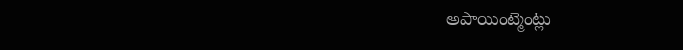అపాయింట్మెంట్లు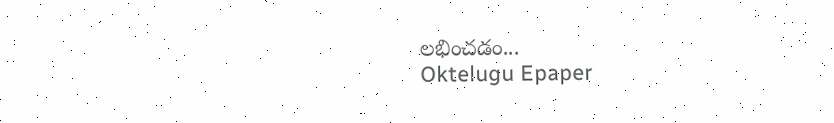లభించడం...
Oktelugu Epaper